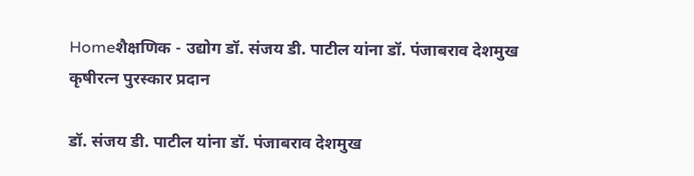Homeशैक्षणिक - उद्योग डॉ. संजय डी. पाटील यांना डॉ. पंजाबराव देशमुख कृषीरत्न पुरस्कार प्रदान

डॉ. संजय डी. पाटील यांना डॉ. पंजाबराव देशमुख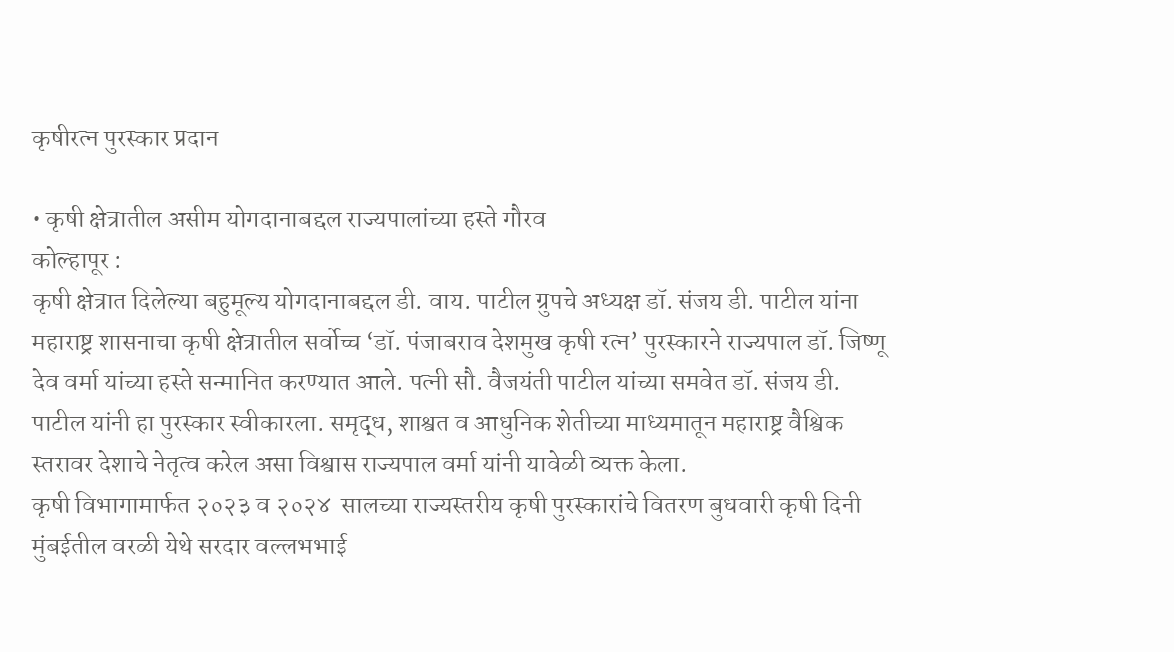कृषीरत्न पुरस्कार प्रदान

• कृषी क्षेत्रातील असीम योगदानाबद्दल राज्यपालांच्या हस्ते गौरव
कोल्हापूर :
कृषी क्षेत्रात दिलेल्या बहुमूल्य योगदानाबद्दल डी. वाय. पाटील ग्रुपचे अध्यक्ष डॉ. संजय डी. पाटील यांना महाराष्ट्र शासनाचा कृषी क्षेत्रातील सर्वोच्च ‘डॉ. पंजाबराव देशमुख कृषी रत्न’ पुरस्कारने राज्यपाल डॉ. जिष्णू देव वर्मा यांच्या हस्ते सन्मानित करण्यात आले. पत्नी सौ. वैजयंती पाटील यांच्या समवेत डॉ. संजय डी. पाटील यांनी हा पुरस्कार स्वीकारला. समृद्ध, शाश्वत व आधुनिक शेतीच्या माध्यमातून महाराष्ट्र वैश्विक स्तरावर देशाचे नेतृत्व करेल असा विश्वास राज्यपाल वर्मा यांनी यावेळी व्यक्त केला.
कृषी विभागामार्फत २०२३ व २०२४  सालच्या राज्यस्तरीय कृषी पुरस्कारांचे वितरण बुधवारी कृषी दिनी मुंबईतील वरळी येथे सरदार वल्लभभाई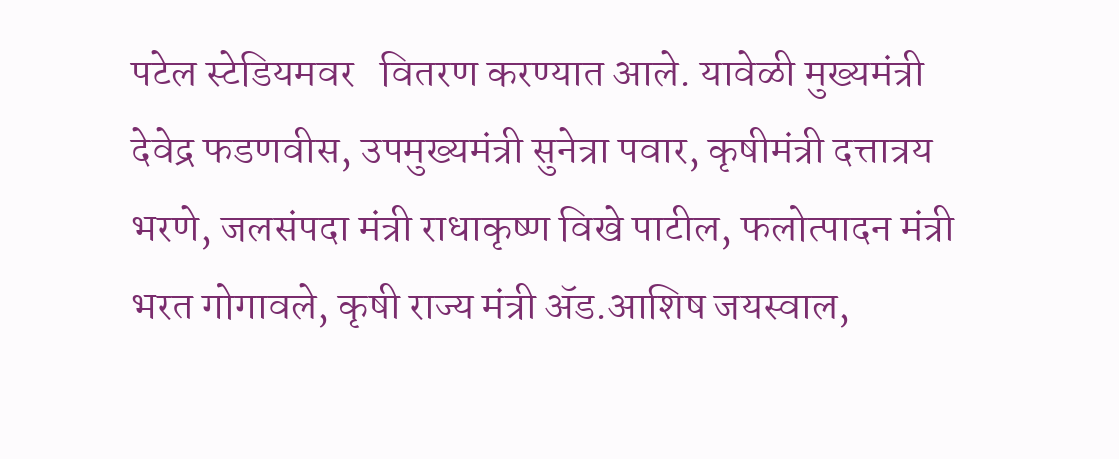पटेल स्टेडियमवर   वितरण करण्यात आले. यावेळी मुख्यमंत्री देवेद्र फडणवीस, उपमुख्यमंत्री सुनेत्रा पवार, कृषीमंत्री दत्तात्रय भरणे, जलसंपदा मंत्री राधाकृष्ण विखे पाटील, फलोत्पादन मंत्री भरत गोगावले, कृषी राज्य मंत्री ॲड.आशिष जयस्वाल,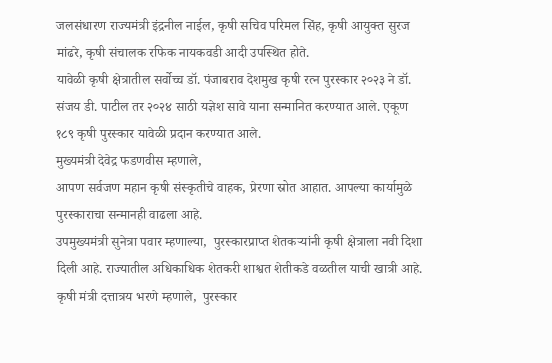जलसंधारण राज्यमंत्री इंद्रनील नाईल, कृषी सचिव परिमल सिंह, कृषी आयुक्त सुरज मांढरे, कृषी संचालक रफिक नायकवडी आदी उपस्थित होते.
यावेळी कृषी क्षेत्रातील सर्वोच्च डॉ. पंजाबराव देशमुख कृषी रत्न पुरस्कार २०२३ ने डॉ. संजय डी. पाटील तर २०२४ साठी यज्ञेश सावे याना सन्मानित करण्यात आले. एकूण १८९ कृषी पुरस्कार यावेळी प्रदान करण्यात आले.
मुख्यमंत्री देवेद्र फडणवीस म्हणाले,
आपण सर्वजण महान कृषी संस्कृतीचे वाहक, प्रेरणा स्रोत आहात. आपल्या कार्यामुळे पुरस्काराचा सन्मानही वाढला आहे.
उपमुख्यमंत्री सुनेत्रा पवार म्हणाल्या,  पुरस्कारप्राप्त शेतकऱ्यांनी कृषी क्षेत्राला नवी दिशा दिली आहे. राज्यातील अधिकाधिक शेतकरी शाश्वत शेतीकडे वळतील याची खात्री आहे.
कृषी मंत्री दत्तात्रय भरणे म्हणाले,  पुरस्कार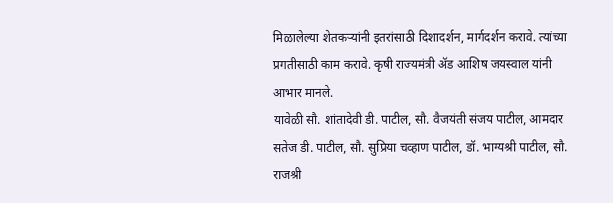मिळालेल्या शेतकऱ्यांनी इतरांसाठी दिशादर्शन, मार्गदर्शन करावे. त्यांच्या प्रगतीसाठी काम करावे. कृषी राज्यमंत्री ॲड आशिष जयस्वाल यांनी आभार मानले.
यावेळी सौ. शांतादेवी डी. पाटील, सौ. वैजयंती संजय पाटील, आमदार सतेज डी. पाटील, सौ. सुप्रिया चव्हाण पाटील, डॉ. भाग्यश्री पाटील, सौ. राजश्री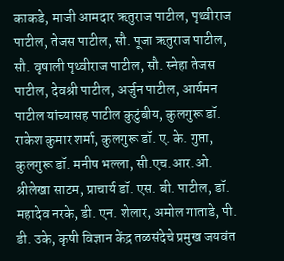काकडे, माजी आमदार ऋतुराज पाटील, पृथ्वीराज पाटील, तेजस पाटील, सौ. पूजा ऋतुराज पाटील, सौ. वृषाली पृथ्वीराज पाटील, सौ. स्नेहा तेजस पाटील, देवश्री पाटील, अर्जुन पाटील, आर्यमन पाटील यांच्यासह पाटील कुटुंबीय, कुलगुरू डॉ. राकेश कुमार शर्मा, कुलगुरू डॉ. ए. के. गुप्ता, कुलगुरू डॉ. मनीष भल्ला, सी.एच.आर.ओ. श्रीलेखा साटम, प्राचार्य डॉ. एस. बी. पाटील, डॉ. महादेव नरके, डी. एन. शेलार, अमोल गाताडे, पी. डी. उके, कृषी विज्ञान केंद्र तळसंदेचे प्रमुख जयवंत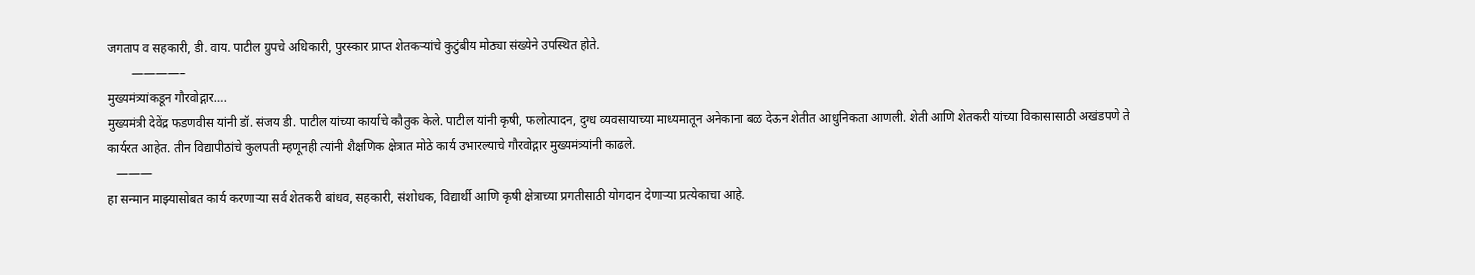जगताप व सहकारी, डी. वाय. पाटील ग्रुपचे अधिकारी, पुरस्कार प्राप्त शेतकऱ्यांचे कुटुंबीय मोठ्या संख्येने उपस्थित होते.
        ————–
मुख्यमंत्र्यांकडून गौरवोद्गार….
मुख्यमंत्री देवेंद्र फडणवीस यांनी डॉ. संजय डी. पाटील यांच्या कार्याचे कौतुक केले. पाटील यांनी कृषी, फलोत्पादन, दुग्ध व्यवसायाच्या माध्यमातून अनेकाना बळ देऊन शेतीत आधुनिकता आणली. शेती आणि शेतकरी यांच्या विकासासाठी अखंडपणे ते कार्यरत आहेत. तीन विद्यापीठांचे कुलपती म्हणूनही त्यांनी शैक्षणिक क्षेत्रात मोठे कार्य उभारल्याचे गौरवोद्गार मुख्यमंत्र्यांनी काढले.
   ———
हा सन्मान माझ्यासोबत कार्य करणाऱ्या सर्व शेतकरी बांधव, सहकारी, संशोधक, विद्यार्थी आणि कृषी क्षेत्राच्या प्रगतीसाठी योगदान देणाऱ्या प्रत्येकाचा आहे.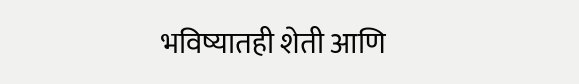भविष्यातही शेती आणि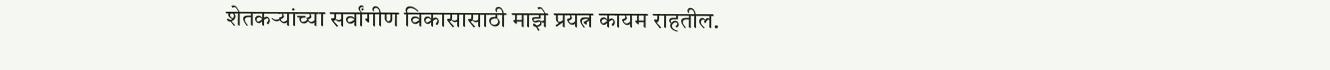शेतकऱ्यांच्या सर्वांगीण विकासासाठी माझे प्रयत्न कायम राहतील.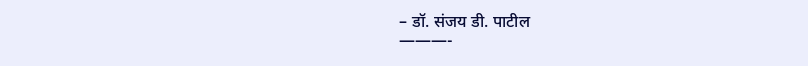– डॉ. संजय डी. पाटील
———-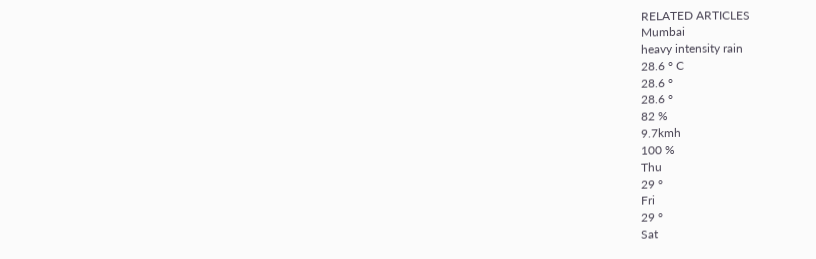RELATED ARTICLES
Mumbai
heavy intensity rain
28.6 ° C
28.6 °
28.6 °
82 %
9.7kmh
100 %
Thu
29 °
Fri
29 °
Sat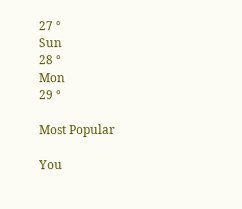27 °
Sun
28 °
Mon
29 °

Most Popular

You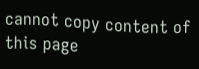cannot copy content of this page